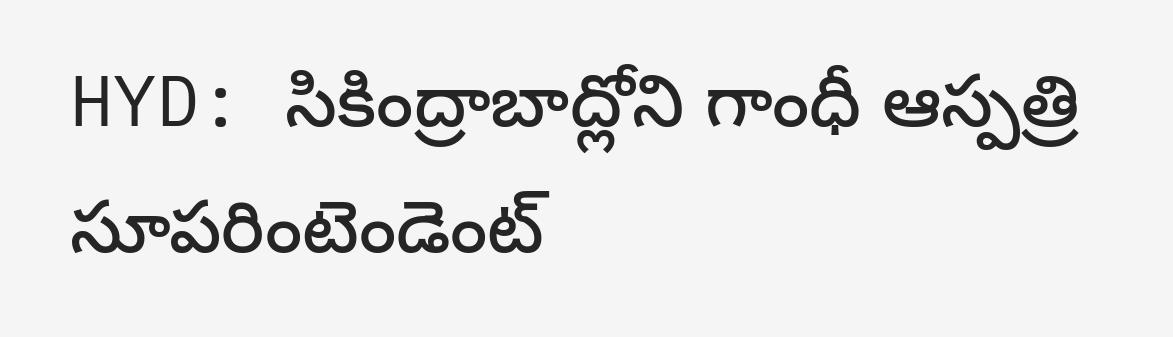HYD: సికింద్రాబాద్లోని గాంధీ ఆస్పత్రి సూపరింటెండెంట్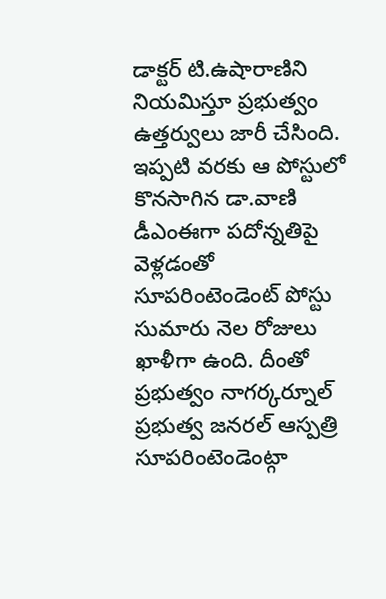డాక్టర్ టి.ఉషారాణిని నియమిస్తూ ప్రభుత్వం ఉత్తర్వులు జారీ చేసింది. ఇప్పటి వరకు ఆ పోస్టులో కొనసాగిన డా.వాణి డీఎంఈగా పదోన్నతిపై వెళ్లడంతో సూపరింటెండెంట్ పోస్టు సుమారు నెల రోజులు ఖాళీగా ఉంది. దీంతో ప్రభుత్వం నాగర్కర్నూల్ ప్రభుత్వ జనరల్ ఆస్పత్రి సూపరింటెండెంట్గా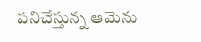పనిచేస్తున్న ఆమెను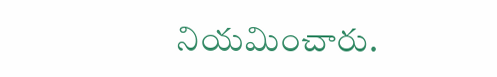నియమించారు.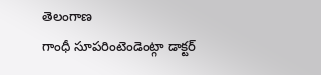తెలంగాణ
గాంధీ సూపరింటెండెంట్గా డాక్టర్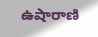ఉషారాణి